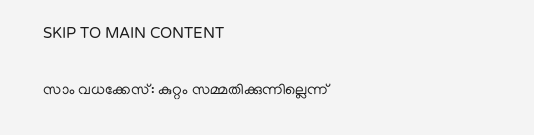SKIP TO MAIN CONTENT

സാം വധക്കേസ്: കുറ്റം സമ്മതിക്കുന്നില്ലെന്ന്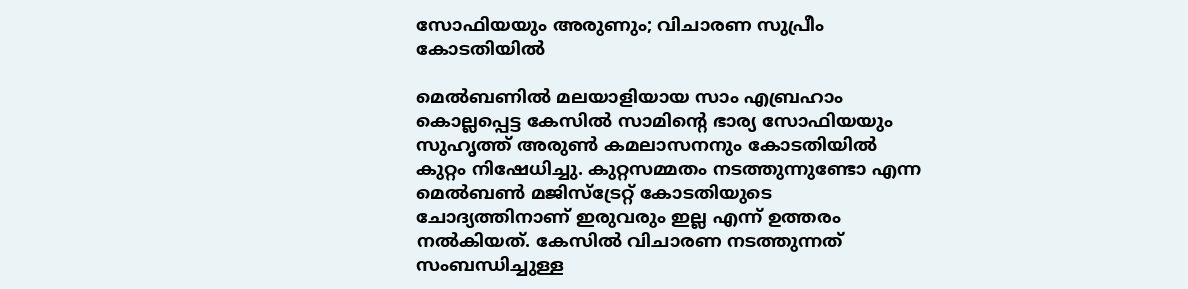സോഫിയയും അരുണും; വിചാരണ സുപ്രീം കോടതിയിൽ

മെൽബണിൽ മലയാളിയായ സാം എബ്രഹാം കൊല്ലപ്പെട്ട കേസിൽ സാമിന്റെ ഭാര്യ സോഫിയയും സുഹൃത്ത് അരുൺ കമലാസനനും കോടതിയിൽ കുറ്റം നിഷേധിച്ചു. കുറ്റസമ്മതം നടത്തുന്നുണ്ടോ എന്ന മെൽബൺ മജിസ്ട്രേറ്റ് കോടതിയുടെ ചോദ്യത്തിനാണ് ഇരുവരും ഇല്ല എന്ന് ഉത്തരം നൽകിയത്. കേസിൽ വിചാരണ നടത്തുന്നത് സംബന്ധിച്ചുള്ള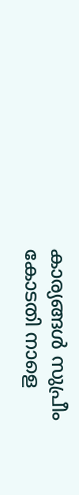കാര്യങ്ങൾ സുപ്രീം കോടതി നാളെ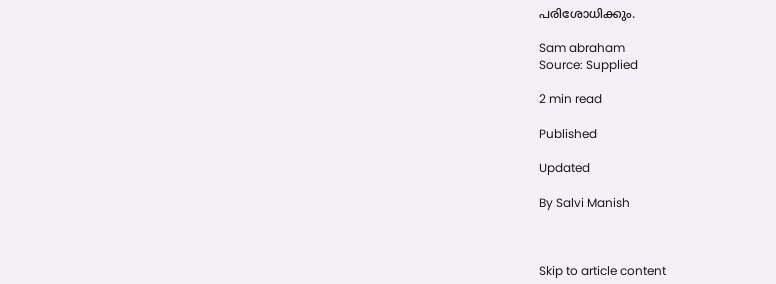പരിശോധിക്കും.

Sam abraham
Source: Supplied

2 min read

Published

Updated

By Salvi Manish



Skip to article content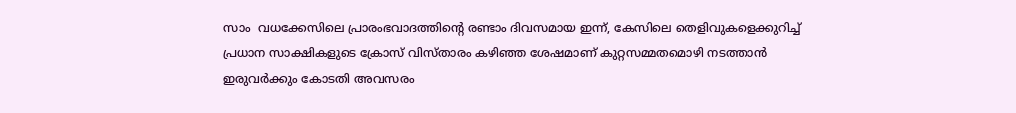സാം  വധക്കേസിലെ പ്രാരംഭവാദത്തിന്റെ രണ്ടാം ദിവസമായ ഇന്ന്, കേസിലെ തെളിവുകളെക്കുറിച്ച് പ്രധാന സാക്ഷികളുടെ ക്രോസ് വിസ്താരം കഴിഞ്ഞ ശേഷമാണ് കുറ്റസമ്മതമൊഴി നടത്താൻ ഇരുവർക്കും കോടതി അവസരം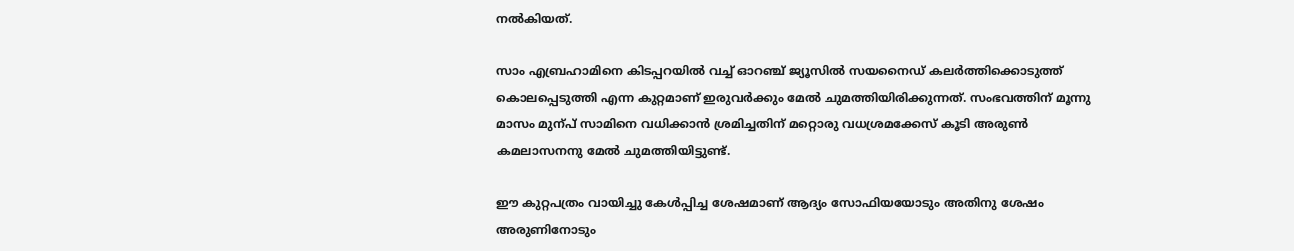നൽകിയത്.

സാം എബ്രഹാമിനെ കിടപ്പറയിൽ വച്ച് ഓറഞ്ച് ജ്യൂസിൽ സയനൈഡ് കലർത്തിക്കൊടുത്ത് കൊലപ്പെടുത്തി എന്ന കുറ്റമാണ് ഇരുവർക്കും മേൽ ചുമത്തിയിരിക്കുന്നത്. സംഭവത്തിന് മൂന്നു മാസം മുന്പ് സാമിനെ വധിക്കാൻ ശ്രമിച്ചതിന് മറ്റൊരു വധശ്രമക്കേസ് കൂടി അരുൺ കമലാസനനു മേൽ ചുമത്തിയിട്ടുണ്ട്.

ഈ കുറ്റപത്രം വായിച്ചു കേൾപ്പിച്ച ശേഷമാണ് ആദ്യം സോഫിയയോടും അതിനു ശേഷം അരുണിനോടും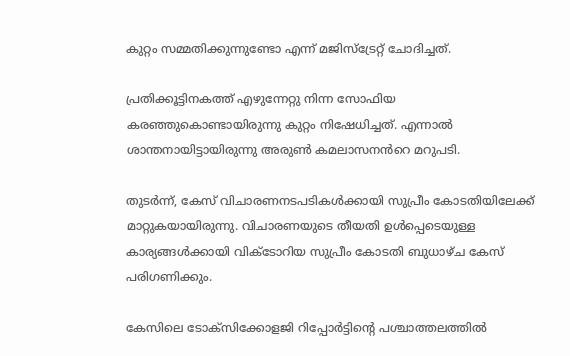കുറ്റം സമ്മതിക്കുന്നുണ്ടോ എന്ന് മജിസ്ട്രേറ്റ് ചോദിച്ചത്.

പ്രതിക്കൂട്ടിനകത്ത് എഴുന്നേറ്റു നിന്ന സോഫിയ കരഞ്ഞുകൊണ്ടായിരുന്നു കുറ്റം നിഷേധിച്ചത്. എന്നാൽ ശാന്തനായിട്ടായിരുന്നു അരുൺ കമലാസനൻറെ മറുപടി.

തുടർന്ന്, കേസ് വിചാരണനടപടികൾക്കായി സുപ്രീം കോടതിയിലേക്ക് മാറ്റുകയായിരുന്നു. വിചാരണയുടെ തീയതി ഉൾപ്പെടെയുള്ള കാര്യങ്ങൾക്കായി വിക്ടോറിയ സുപ്രീം കോടതി ബുധാഴ്ച കേസ് പരിഗണിക്കും.

കേസിലെ ടോക്സിക്കോളജി റിപ്പോർട്ടിന്റെ പശ്ചാത്തലത്തിൽ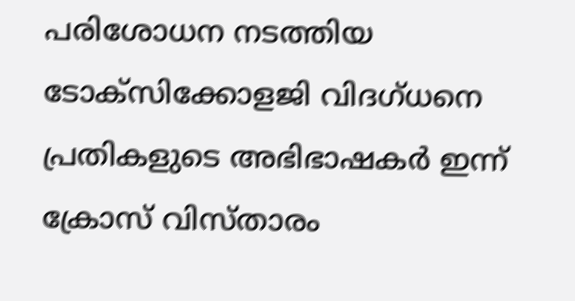പരിശോധന നടത്തിയ ടോക്സിക്കോളജി വിദഗ്ധനെ പ്രതികളുടെ അഭിഭാഷകർ ഇന്ന് ക്രോസ് വിസ്താരം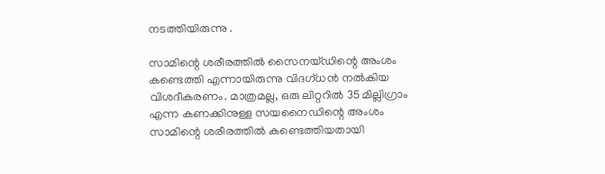നടത്തിയിരുന്നു .

സാമിന്റെ ശരീരത്തിൽ സൈനയ്‌ഡിന്റെ അംശം കണ്ടെത്തി എന്നായിരുന്നു വിദഗ്ധൻ നൽകിയ വിശദീകരണം. മാത്രമല്ല, ഒരു ലിറ്ററിൽ 35 മില്ലിഗ്രാം എന്ന കണക്കിനുള്ള സയനൈഡിന്റെ അംശം സാമിന്റെ ശരീരത്തിൽ കണ്ടെത്തിയതായി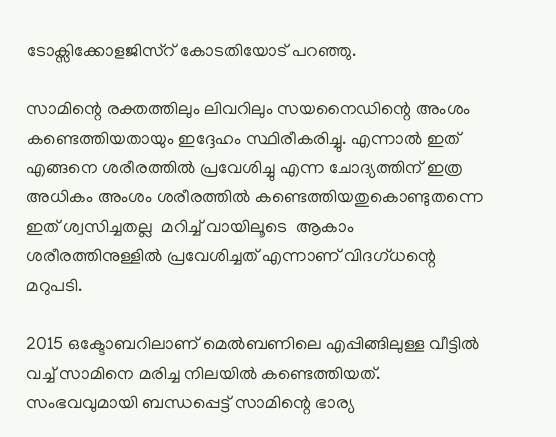ടോക്സിക്കോളജിസ്റ് കോടതിയോട് പറഞ്ഞു.

സാമിന്റെ രക്തത്തിലും ലിവറിലും സയനൈഡിന്റെ അംശം കണ്ടെത്തിയതായും ഇദ്ദേഹം സ്ഥിരീകരിച്ചു. എന്നാൽ ഇത് എങ്ങനെ ശരീരത്തിൽ പ്രവേശിച്ചു എന്ന ചോദ്യത്തിന് ഇത്ര അധികം അംശം ശരീരത്തിൽ കണ്ടെത്തിയതുകൊണ്ടുതന്നെ  ഇത് ശ്വസിച്ചതല്ല  മറിച്ച് വായിലൂടെ  ആകാം ശരീരത്തിനുള്ളിൽ പ്രവേശിച്ചത് എന്നാണ് വിദഗ്ധന്റെ മറുപടി.

2015 ഒക്ടോബറിലാണ് മെൽബണിലെ എപ്പിങ്ങിലുള്ള വീട്ടിൽ വച്ച് സാമിനെ മരിച്ച നിലയിൽ കണ്ടെത്തിയത്. സംഭവവുമായി ബന്ധപ്പെട്ട് സാമിന്റെ ഭാര്യ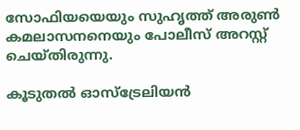സോഫിയയെയും സുഹൃത്ത് അരുൺ കമലാസനനെയും പോലീസ് അറസ്റ്റ് ചെയ്തിരുന്നു.

കൂടുതൽ ഓസ്‌ട്രേലിയൻ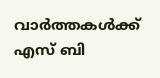വാർത്തകൾക്ക് എസ് ബി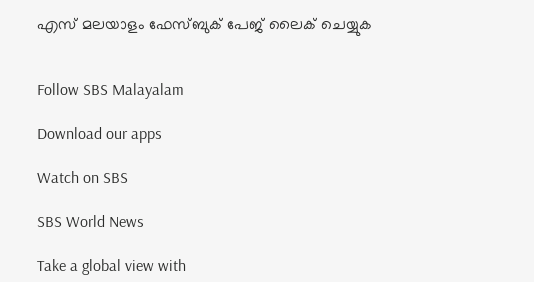എസ് മലയാളം ഫേസ്ബുക് പേജ് ലൈക് ചെയ്യുക


Follow SBS Malayalam

Download our apps

Watch on SBS

SBS World News

Take a global view with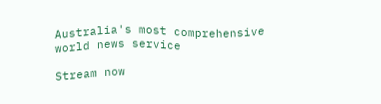Australia's most comprehensive world news service

Stream now